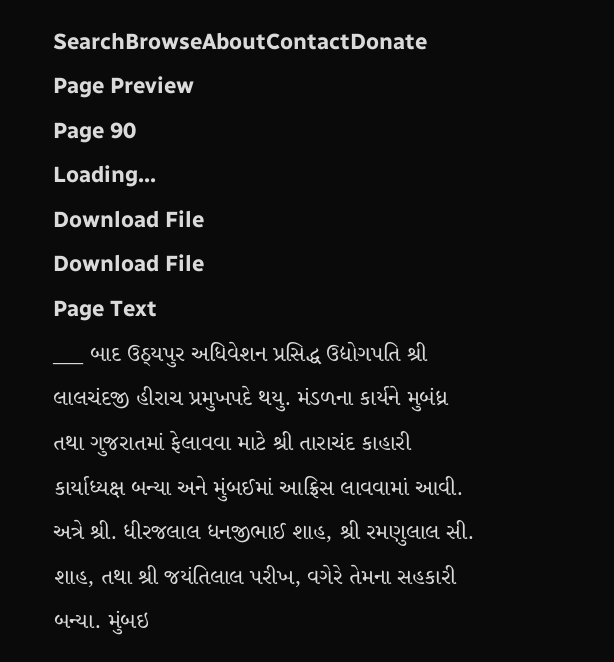SearchBrowseAboutContactDonate
Page Preview
Page 90
Loading...
Download File
Download File
Page Text
___ બાદ ઉઠ્યપુર અધિવેશન પ્રસિદ્ધ ઉદ્યોગપતિ શ્રી લાલચંદજી હીરાચ પ્રમુખપદે થયુ. મંડળના કાર્યને મુબંધ્ર તથા ગુજરાતમાં ફેલાવવા માટે શ્રી તારાચંદ કાહારી કાર્યાધ્યક્ષ બન્યા અને મુંબઈમાં આફ્રિસ લાવવામાં આવી. અત્રે શ્રી. ધીરજલાલ ધનજીભાઈ શાહ, શ્રી રમણુલાલ સી. શાહ, તથા શ્રી જયંતિલાલ પરીખ, વગેરે તેમના સહકારી બન્યા. મુંબઇ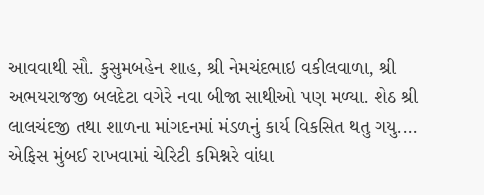આવવાથી સૌ. કુસુમબહેન શાહ, શ્રી નેમચંદભાઇ વકીલવાળા, શ્રી અભયરાજજી બલદેટા વગેરે નવા બીજા સાથીઓ પણ મળ્યા. શેઠ શ્રી લાલચંદજી તથા શાળના માંગદનમાં મંડળનું કાર્ય વિકસિત થતુ ગયુ.... એફિસ મુંબઈ રાખવામાં ચેરિટી કમિશ્નરે વાંધા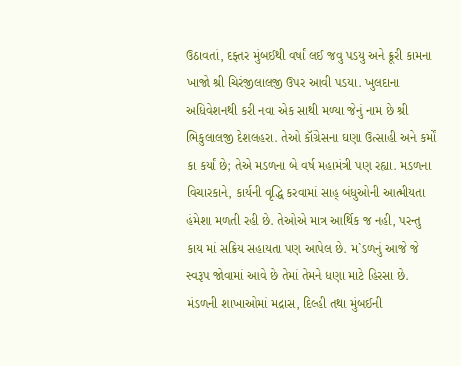ઉઠાવતાં, દફ્તર મુંબઈથી વર્ષાં લઈ જવુ પડયુ અને ક્રૂરી કામના ખાજો શ્રી ચિરંજીલાલજી ઉપર આવી પડયા. ખુલદાના અધિવેશનથી કરી નવા એક સાથી મળ્યા જેનું નામ છે શ્રી ભિકુલાલજી દેશલહરા. તેઓ કૉંગ્રેસના ઘણા ઉત્સાહી અને કર્મોં કા કર્યાં છે; તેએ મડળના બે વર્ષ મહામંત્રી પણ રહ્યા. મડળના વિચારકાને, કાર્યની વૃદ્ધિ કરવામાં સાહ્ બંધુઓની આત્મીયતા હંમેશા મળતી રહી છે. તેઓએ માત્ર આર્થિક જ નહી, પરન્તુ કાય માં સક્રિય સહાયતા પણ આપેલ છે. મ`ડળનું આજે જે સ્વરૂપ જોવામાં આવે છે તેમાં તેમને ધણા માટે હિરસા છે. મંડળની શાખાઓમાં મદ્રાસ, દિલ્હી તથા મુંબઈની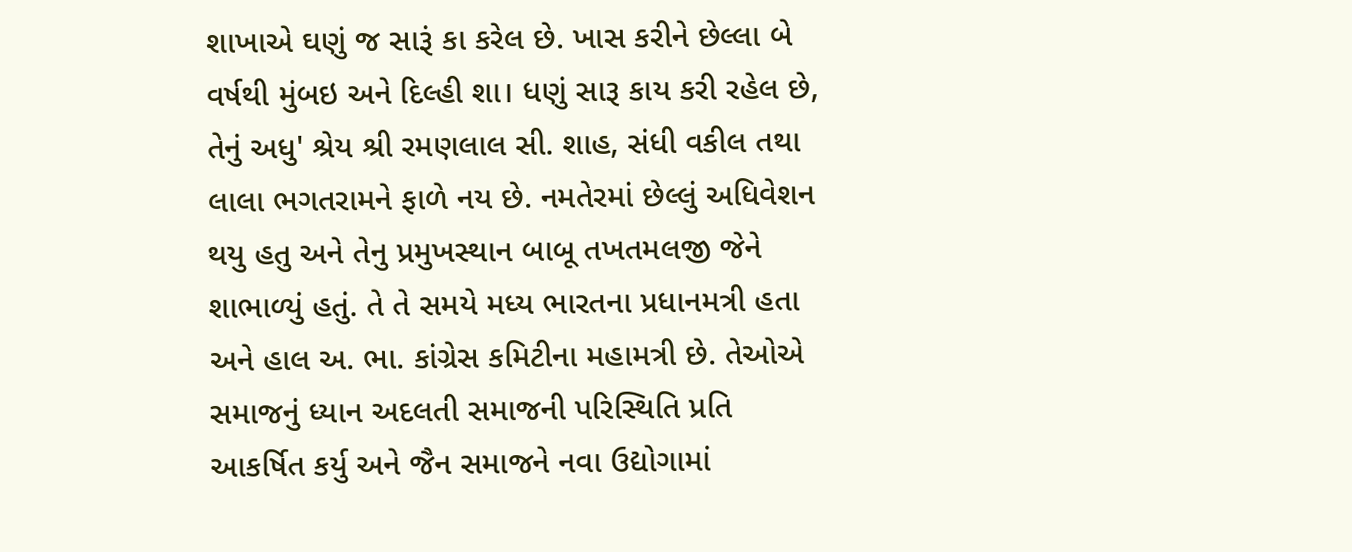શાખાએ ઘણું જ સારૂં કા કરેલ છે. ખાસ કરીને છેલ્લા બે વર્ષથી મુંબઇ અને દિલ્હી શા। ધણું સારૂ કાય કરી રહેલ છે, તેનું અધુ' શ્રેય શ્રી રમણલાલ સી. શાહ, સંધી વકીલ તથા લાલા ભગતરામને ફાળે નય છે. નમતેરમાં છેલ્લું અધિવેશન થયુ હતુ અને તેનુ પ્રમુખસ્થાન બાબૂ તખતમલજી જેને શાભાળ્યું હતું. તે તે સમયે મધ્ય ભારતના પ્રધાનમત્રી હતા અને હાલ અ. ભા. કાંગ્રેસ કમિટીના મહામત્રી છે. તેઓએ સમાજનું ધ્યાન અદલતી સમાજની પરિસ્થિતિ પ્રતિ આકર્ષિત કર્યુ અને જૈન સમાજને નવા ઉદ્યોગામાં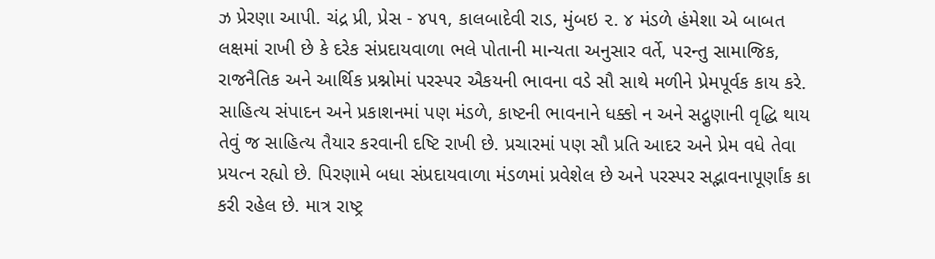ઝ પ્રેરણા આપી. ચંદ્ર પ્રી, પ્રેસ - ૪૫૧, કાલબાદેવી રાડ, મુંબઇ ૨. ૪ મંડળે હંમેશા એ બાબત લક્ષમાં રાખી છે કે દરેક સંપ્રદાયવાળા ભલે પોતાની માન્યતા અનુસાર વર્તે, પરન્તુ સામાજિક, રાજનૈતિક અને આર્થિક પ્રશ્નોમાં પરસ્પર ઐકયની ભાવના વડે સૌ સાથે મળીને પ્રેમપૂર્વક કાય કરે. સાહિત્ય સંપાદન અને પ્રકાશનમાં પણ મંડળે, કાષ્ટની ભાવનાને ધક્કો ન અને સદ્ગુણાની વૃદ્ધિ થાય તેવું જ સાહિત્ય તૈયાર કરવાની દષ્ટિ રાખી છે. પ્રચારમાં પણ સૌ પ્રતિ આદર અને પ્રેમ વધે તેવા પ્રયત્ન રહ્યો છે. પિરણામે બધા સંપ્રદાયવાળા મંડળમાં પ્રવેશેલ છે અને પરસ્પર સદ્ભાવનાપૂર્ણાંક કા કરી રહેલ છે. માત્ર રાષ્ટ્ર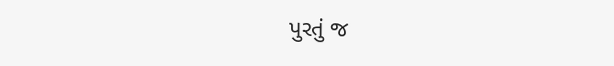પુરતું જ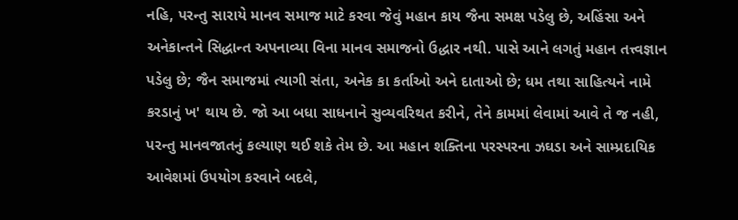નહિ, પરન્તુ સારાયે માનવ સમાજ માટે કરવા જેવું મહાન કાય જૈના સમક્ષ પડેલુ છે, અહિંસા અને અનેકાન્તને સિદ્ધાન્ત અપનાવ્યા વિના માનવ સમાજનો ઉદ્ધાર નથી. પાસે આને લગતું મહાન તત્ત્વજ્ઞાન પડેલુ છે; જૈન સમાજમાં ત્યાગી સંતા, અનેક કા કર્તાઓ અને દાતાઓ છે; ધમ તથા સાહિત્યને નામે કરડાનું ખ' થાય છે. જો આ બધા સાધનાને સુવ્યવરિથત કરીને, તેને કામમાં લેવામાં આવે તે જ નહી, પરન્તુ માનવજાતનું કલ્યાણ થઈ શકે તેમ છે. આ મહાન શક્તિના પરસ્પરના ઝઘડા અને સામ્પ્રદાયિક આવેશમાં ઉપયોગ કરવાને બદલે,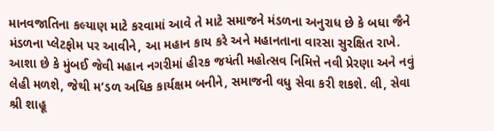માનવજાતિના કલ્યાણ માટે કરવામાં આવે તે માટે સમાજને મંડળના અનુરાધ છે કે બધા જૈને મંડળના પ્લેટફોમ પર આવીને, આ મહાન કાય કરે અને મહાનતાના વારસા સુરક્ષિત રાખે. આશા છે કે મુંબઈ જેવી મહાન નગરીમાં હીરક જયંતી મહોત્સવ નિમિત્તે નવી પ્રેરણા અને નવું લેહી મળશે, જેથી મ’ડળ અધિક કાર્યક્ષમ બનીને, સમાજની વધુ સેવા કરી શકશે. લી, સેવા શ્રી શાહૂ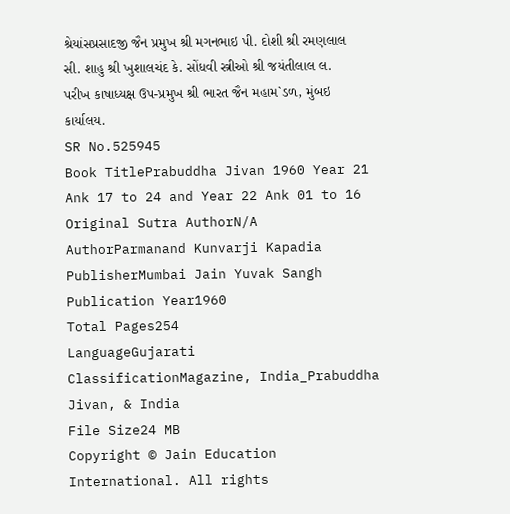શ્રેયાંસપ્રસાદજી જૈન પ્રમુખ શ્રી મગનભાઇ પી. દોશી શ્રી રમણલાલ સી. શાહુ શ્રી ખુશાલચંદ કે. સોંધવી સ્ત્રીઓ શ્રી જયંતીલાલ લ. પરીખ કાષાધ્યક્ષ ઉપ-પ્રમુખ શ્રી ભારત જૈન મહામ`ડળ, મુંબઇ કાર્યાલય.
SR No.525945
Book TitlePrabuddha Jivan 1960 Year 21 Ank 17 to 24 and Year 22 Ank 01 to 16
Original Sutra AuthorN/A
AuthorParmanand Kunvarji Kapadia
PublisherMumbai Jain Yuvak Sangh
Publication Year1960
Total Pages254
LanguageGujarati
ClassificationMagazine, India_Prabuddha Jivan, & India
File Size24 MB
Copyright © Jain Education International. All rights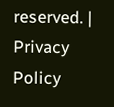reserved. | Privacy Policy